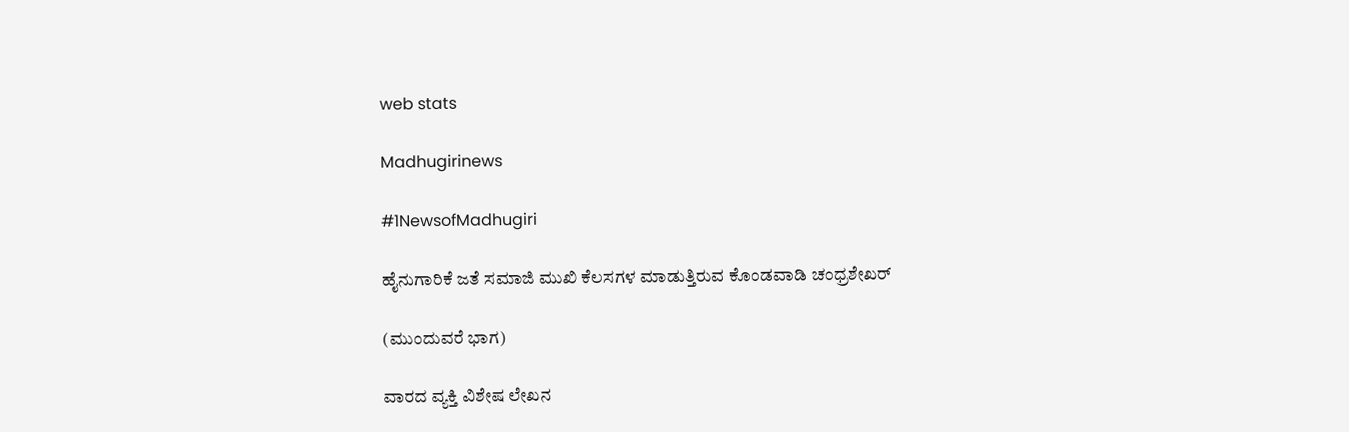web stats

Madhugirinews

#1NewsofMadhugiri

ಹೈನುಗಾರಿಕೆ ಜತೆ ಸಮಾಜಿ ಮುಖಿ ಕೆಲಸಗಳ ಮಾಡುತ್ತಿರುವ ಕೊಂಡವಾಡಿ ಚಂಧ್ರಶೇಖರ್

(ಮುಂದುವರೆ ಭಾಗ)

ವಾರದ ವ್ಯಕ್ತಿ ವಿಶೇಷ ಲೇಖನ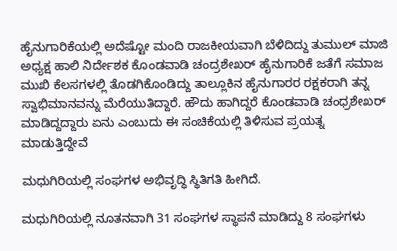ಹೈನುಗಾರಿಕೆಯಲ್ಲಿ ಅದೆಷ್ಟೋ ಮಂದಿ ರಾಜಕೀಯವಾಗಿ ಬೆಳಿದಿದ್ದು ತುಮುಲ್ ಮಾಜಿ ಅಧ್ಯಕ್ಷ ಹಾಲಿ ನಿರ್ದೇಶಕ ಕೊಂಡವಾಡಿ ಚಂದ್ರಶೇಖರ್ ಹೈನುಗಾರಿಕೆ ಜತೆಗೆ ಸಮಾಜ ಮುಖಿ ಕೆಲಸಗಳಲ್ಲಿ ತೊಡಗಿಕೊಂಡಿದ್ದು ತಾಲ್ಲೂಕಿನ ಹೈನುಗಾರರ ರಕ್ಷಕರಾಗಿ ತನ್ನ ಸ್ವಾಭಿಮಾನವನ್ನು ಮೆರೆಯುತಿದ್ದಾರೆ. ಹೌದು ಹಾಗಿದ್ದರೆ ಕೊಂಡವಾಡಿ ಚಂಧ್ರಶೇಖರ್ ಮಾಡಿದ್ದದ್ದಾರು ಏನು ಎಂಬುದು ಈ ಸಂಚಿಕೆಯಲ್ಲಿ ತಿಳಿಸುವ ಪ್ರಯತ್ನ ಮಾಡುತ್ತಿದ್ದೇವೆ

ಮಧುಗಿರಿಯಲ್ಲಿ ಸಂಘಗಳ ಅಭಿವೃದ್ಧಿ ಸ್ಥಿತಿಗತಿ ಹೀಗಿದೆ.

ಮಧುಗಿರಿಯಲ್ಲಿ ನೂತನವಾಗಿ 31 ಸಂಘಗಳ ಸ್ಥಾಪನೆ ಮಾಡಿದ್ದು 8 ಸಂಘಗಳು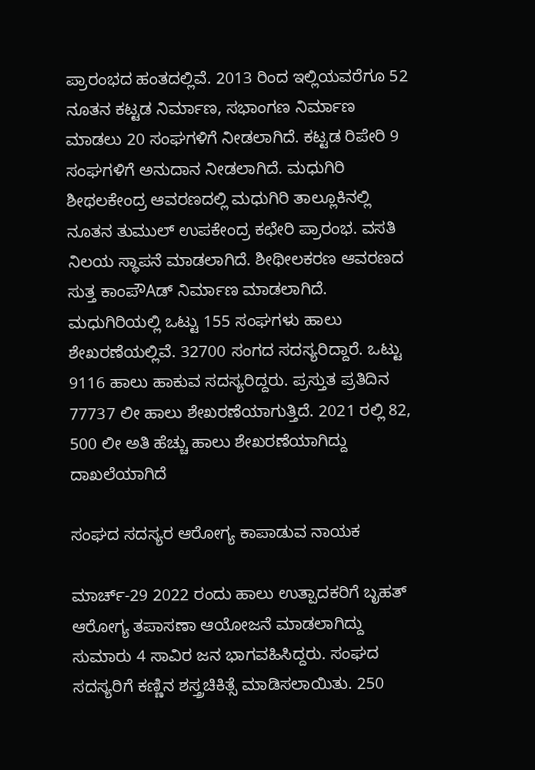ಪ್ರಾರಂಭದ ಹಂತದಲ್ಲಿವೆ. 2013 ರಿಂದ ಇಲ್ಲಿಯವರೆಗೂ 52 ನೂತನ ಕಟ್ಟಡ ನಿರ್ಮಾಣ, ಸಭಾಂಗಣ ನಿರ್ಮಾಣ ಮಾಡಲು 20 ಸಂಘಗಳಿಗೆ ನೀಡಲಾಗಿದೆ. ಕಟ್ಟಡ ರಿಪೇರಿ 9 ಸಂಘಗಳಿಗೆ ಅನುದಾನ ನೀಡಲಾಗಿದೆ. ಮಧುಗಿರಿ ಶೀಥಲಕೇಂದ್ರ ಆವರಣದಲ್ಲಿ ಮಧುಗಿರಿ ತಾಲ್ಲೂಕಿನಲ್ಲಿ ನೂತನ ತುಮುಲ್ ಉಪಕೇಂದ್ರ ಕಛೇರಿ ಪ್ರಾರಂಭ. ವಸತಿ ನಿಲಯ ಸ್ಥಾಪನೆ ಮಾಡಲಾಗಿದೆ. ಶೀಥೀಲಕರಣ ಆವರಣದ ಸುತ್ತ ಕಾಂಪೌAಡ್ ನಿರ್ಮಾಣ ಮಾಡಲಾಗಿದೆ. ಮಧುಗಿರಿಯಲ್ಲಿ ಒಟ್ಟು 155 ಸಂಘಗಳು ಹಾಲು ಶೇಖರಣೆಯಲ್ಲಿವೆ. 32700 ಸಂಗದ ಸದಸ್ಯರಿದ್ದಾರೆ. ಒಟ್ಟು 9116 ಹಾಲು ಹಾಕುವ ಸದಸ್ಯರಿದ್ದರು. ಪ್ರಸ್ತುತ ಪ್ರತಿದಿನ 77737 ಲೀ ಹಾಲು ಶೇಖರಣೆಯಾಗುತ್ತಿದೆ. 2021 ರಲ್ಲಿ 82, 500 ಲೀ ಅತಿ ಹೆಚ್ಚು ಹಾಲು ಶೇಖರಣೆಯಾಗಿದ್ದು ದಾಖಲೆಯಾಗಿದೆ

ಸಂಘದ ಸದಸ್ಯರ ಆರೋಗ್ಯ ಕಾಪಾಡುವ ನಾಯಕ

ಮಾರ್ಚ್-29 2022 ರಂದು ಹಾಲು ಉತ್ಪಾದಕರಿಗೆ ಬೃಹತ್ ಆರೋಗ್ಯ ತಪಾಸಣಾ ಆಯೋಜನೆ ಮಾಡಲಾಗಿದ್ದು ಸುಮಾರು 4 ಸಾವಿರ ಜನ ಭಾಗವಹಿಸಿದ್ದರು. ಸಂಘದ ಸದಸ್ಯರಿಗೆ ಕಣ್ಣಿನ ಶಸ್ತ್ರಚಿಕಿತ್ಸೆ ಮಾಡಿಸಲಾಯಿತು. 250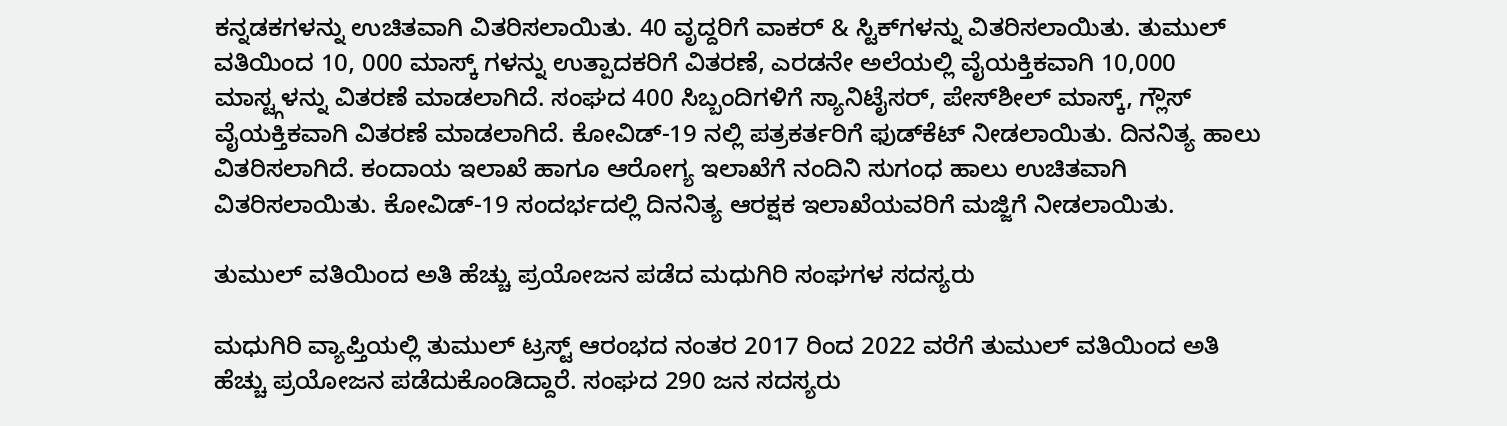ಕನ್ನಡಕಗಳನ್ನು ಉಚಿತವಾಗಿ ವಿತರಿಸಲಾಯಿತು. 40 ವೃದ್ದರಿಗೆ ವಾಕರ್ & ಸ್ಟಿಕ್‌ಗಳನ್ನು ವಿತರಿಸಲಾಯಿತು. ತುಮುಲ್ ವತಿಯಿಂದ 10, 000 ಮಾಸ್ಕ್ ಗಳನ್ನು ಉತ್ಪಾದಕರಿಗೆ ವಿತರಣೆ, ಎರಡನೇ ಅಲೆಯಲ್ಲಿ ವೈಯಕ್ತಿಕವಾಗಿ 10,000 ಮಾಸ್ಟ್ಗಳನ್ನು ವಿತರಣೆ ಮಾಡಲಾಗಿದೆ. ಸಂಘದ 400 ಸಿಬ್ಬಂದಿಗಳಿಗೆ ಸ್ಯಾನಿಟೈಸರ್, ಪೇಸ್‌ಶೀಲ್ ಮಾಸ್ಕ್, ಗ್ಲೌಸ್ ವೈಯಕ್ತಿಕವಾಗಿ ವಿತರಣೆ ಮಾಡಲಾಗಿದೆ. ಕೋವಿಡ್-19 ನಲ್ಲಿ ಪತ್ರಕರ್ತರಿಗೆ ಫುಡ್‌ಕೆಟ್ ನೀಡಲಾಯಿತು. ದಿನನಿತ್ಯ ಹಾಲು ವಿತರಿಸಲಾಗಿದೆ. ಕಂದಾಯ ಇಲಾಖೆ ಹಾಗೂ ಆರೋಗ್ಯ ಇಲಾಖೆಗೆ ನಂದಿನಿ ಸುಗಂಧ ಹಾಲು ಉಚಿತವಾಗಿ ವಿತರಿಸಲಾಯಿತು. ಕೋವಿಡ್-19 ಸಂದರ್ಭದಲ್ಲಿ ದಿನನಿತ್ಯ ಆರಕ್ಷಕ ಇಲಾಖೆಯವರಿಗೆ ಮಜ್ಜಿಗೆ ನೀಡಲಾಯಿತು.

ತುಮುಲ್ ವತಿಯಿಂದ ಅತಿ ಹೆಚ್ಚು ಪ್ರಯೋಜನ ಪಡೆದ ಮಧುಗಿರಿ ಸಂಘಗಳ ಸದಸ್ಯರು

ಮಧುಗಿರಿ ವ್ಯಾಪ್ತಿಯಲ್ಲಿ ತುಮುಲ್ ಟ್ರಸ್ಟ್ ಆರಂಭದ ನಂತರ 2017 ರಿಂದ 2022 ವರೆಗೆ ತುಮುಲ್ ವತಿಯಿಂದ ಅತಿ ಹೆಚ್ಚು ಪ್ರಯೋಜನ ಪಡೆದುಕೊಂಡಿದ್ದಾರೆ. ಸಂಘದ 290 ಜನ ಸದಸ್ಯರು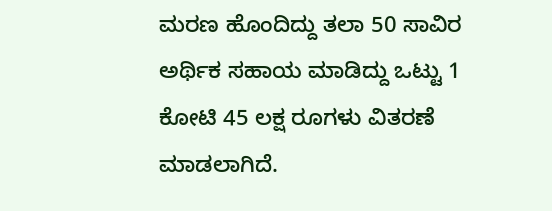ಮರಣ ಹೊಂದಿದ್ದು ತಲಾ 50 ಸಾವಿರ ಅರ್ಥಿಕ ಸಹಾಯ ಮಾಡಿದ್ದು ಒಟ್ಟು 1 ಕೋಟಿ 45 ಲಕ್ಷ ರೂಗಳು ವಿತರಣೆ ಮಾಡಲಾಗಿದೆ.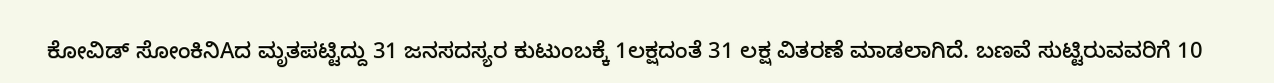ಕೋವಿಡ್ ಸೋಂಕಿನಿAದ ಮೃತಪಟ್ಟಿದ್ದು 31 ಜನಸದಸ್ಯರ ಕುಟುಂಬಕ್ಕೆ 1ಲಕ್ಷದಂತೆ 31 ಲಕ್ಷ ವಿತರಣೆ ಮಾಡಲಾಗಿದೆ. ಬಣವೆ ಸುಟ್ಟಿರುವವರಿಗೆ 10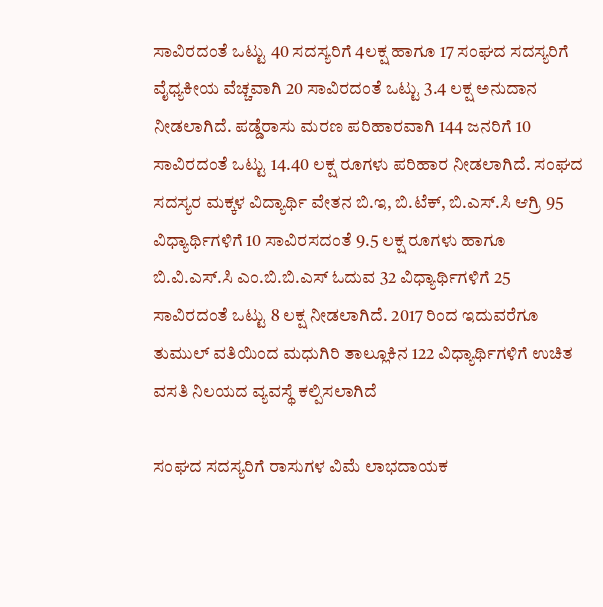ಸಾವಿರದಂತೆ ಒಟ್ಟು 40 ಸದಸ್ಯರಿಗೆ 4ಲಕ್ಷ ಹಾಗೂ 17 ಸಂಘದ ಸದಸ್ಯರಿಗೆ ವೈಧ್ಯಕೀಯ ವೆಚ್ಚವಾಗಿ 20 ಸಾವಿರದಂತೆ ಒಟ್ಟು 3.4 ಲಕ್ಷ ಅನುದಾನ ನೀಡಲಾಗಿದೆ. ಪಡ್ಡೆರಾಸು ಮರಣ ಪರಿಹಾರವಾಗಿ 144 ಜನರಿಗೆ 10 ಸಾವಿರದಂತೆ ಒಟ್ಟು 14.40 ಲಕ್ಷ ರೂಗಳು ಪರಿಹಾರ ನೀಡಲಾಗಿದೆ. ಸಂಘದ ಸದಸ್ಯರ ಮಕ್ಕಳ ವಿದ್ಯಾರ್ಥಿ ವೇತನ ಬಿ.ಇ, ಬಿ.ಟೆಕ್, ಬಿ.ಎಸ್.ಸಿ ಆಗ್ರಿ 95 ವಿಧ್ಯಾರ್ಥಿಗಳಿಗೆ 10 ಸಾವಿರಸದಂತೆ 9.5 ಲಕ್ಷ ರೂಗಳು ಹಾಗೂ ಬಿ.ವಿ.ಎಸ್.ಸಿ ಎಂ.ಬಿ.ಬಿ.ಎಸ್ ಓದುವ 32 ವಿಧ್ಯಾರ್ಥಿಗಳಿಗೆ 25 ಸಾವಿರದಂತೆ ಒಟ್ಟು 8 ಲಕ್ಷ ನೀಡಲಾಗಿದೆ. 2017 ರಿಂದ ಇದುವರೆಗೂ ತುಮುಲ್ ವತಿಯಿಂದ ಮಧುಗಿರಿ ತಾಲ್ಲೂಕಿನ 122 ವಿಧ್ಯಾರ್ಥಿಗಳಿಗೆ ಉಚಿತ ವಸತಿ ನಿಲಯದ ವ್ಯವಸ್ಥೆ ಕಲ್ಪಿಸಲಾಗಿದೆ

ಸಂಘದ ಸದಸ್ಯರಿಗೆ ರಾಸುಗಳ ವಿಮೆ ಲಾಭದಾಯಕ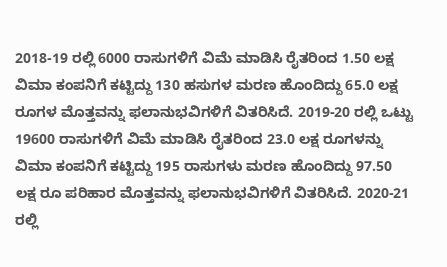2018-19 ರಲ್ಲಿ 6000 ರಾಸುಗಳಿಗೆ ವಿಮೆ ಮಾಡಿಸಿ ರೈತರಿಂದ 1.50 ಲಕ್ಷ ವಿಮಾ ಕಂಪನಿಗೆ ಕಟ್ಟಿದ್ದು 130 ಹಸುಗಳ ಮರಣ ಹೊಂದಿದ್ದು 65.0 ಲಕ್ಷ ರೂಗಳ ಮೊತ್ತವನ್ನು ಫಲಾನುಭವಿಗಳಿಗೆ ವಿತರಿಸಿದೆ. 2019-20 ರಲ್ಲಿ ಒಟ್ಟು 19600 ರಾಸುಗಳಿಗೆ ವಿಮೆ ಮಾಡಿಸಿ ರೈತರಿಂದ 23.0 ಲಕ್ಷ ರೂಗಳನ್ನು ವಿಮಾ ಕಂಪನಿಗೆ ಕಟ್ಟಿದ್ದು 195 ರಾಸುಗಳು ಮರಣ ಹೊಂದಿದ್ದು 97.50 ಲಕ್ಷ ರೂ ಪರಿಹಾರ ಮೊತ್ತವನ್ನು ಫಲಾನುಭವಿಗಳಿಗೆ ವಿತರಿಸಿದೆ. 2020-21 ರಲ್ಲಿ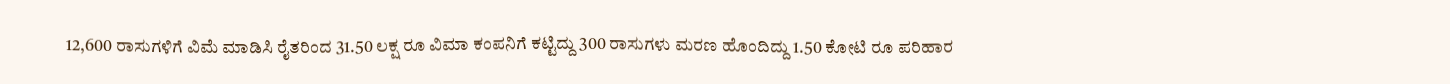12,600 ರಾಸುಗಳಿಗೆ ವಿಮೆ ಮಾಡಿಸಿ ರೈತರಿಂದ 31.50 ಲಕ್ಷ ರೂ ವಿಮಾ ಕಂಪನಿಗೆ ಕಟ್ಟಿದ್ದು 300 ರಾಸುಗಳು ಮರಣ ಹೊಂದಿದ್ದು 1.50 ಕೋಟಿ ರೂ ಪರಿಹಾರ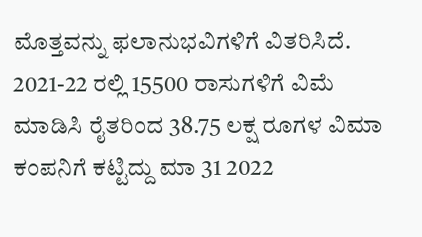ಮೊತ್ತವನ್ನು ಫಲಾನುಭವಿಗಳಿಗೆ ವಿತರಿಸಿದೆ. 2021-22 ರಲ್ಲಿ 15500 ರಾಸುಗಳಿಗೆ ವಿಮೆ ಮಾಡಿಸಿ ರೈತರಿಂದ 38.75 ಲಕ್ಷ ರೂಗಳ ವಿಮಾ ಕಂಪನಿಗೆ ಕಟ್ಟಿದ್ದು ಮಾ 31 2022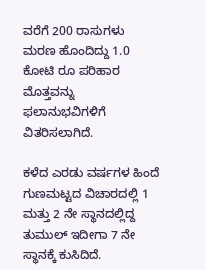ವರೆಗೆ 200 ರಾಸುಗಳು ಮರಣ ಹೊಂದಿದ್ದು 1.0 ಕೋಟಿ ರೂ ಪರಿಹಾರ ಮೊತ್ತವನ್ನು ಫಲಾನುಭವಿಗಳಿಗೆ ವಿತರಿಸಲಾಗಿದೆ.

ಕಳೆದ ಎರಡು ವರ್ಷಗಳ ಹಿಂದೆ ಗುಣಮಟ್ಟದ ವಿಚಾರದಲ್ಲಿ 1 ಮತ್ತು 2 ನೇ ಸ್ಥಾನದಲ್ಲಿದ್ದ ತುಮುಲ್ ಇದೀಗಾ 7 ನೇ ಸ್ಥಾನಕ್ಕೆ ಕುಸಿದಿದೆ.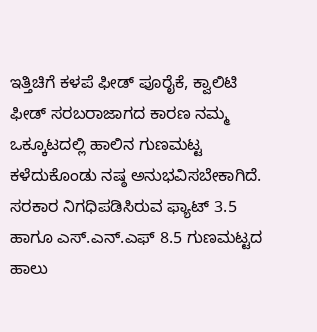ಇತ್ತಿಚಿಗೆ ಕಳಪೆ ಫೀಡ್ ಪೂರೈಕೆ, ಕ್ವಾಲಿಟಿ ಫೀಡ್ ಸರಬರಾಜಾಗದ ಕಾರಣ ನಮ್ಮ ಒಕ್ಕೂಟದಲ್ಲಿ ಹಾಲಿನ ಗುಣಮಟ್ಟ ಕಳೆದುಕೊಂಡು ನಷ್ಠ ಅನುಭವಿಸಬೇಕಾಗಿದೆ. ಸರಕಾರ ನಿಗಧಿಪಡಿಸಿರುವ ಫ್ಯಾಟ್ 3.5 ಹಾಗೂ ಎಸ್.ಎನ್.ಎಫ್ 8.5 ಗುಣಮಟ್ಟದ ಹಾಲು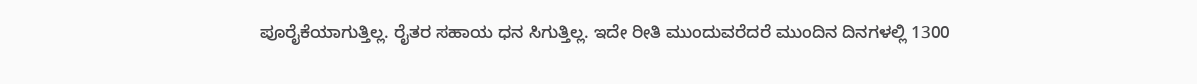ಪೂರೈಕೆಯಾಗುತ್ತಿಲ್ಲ. ರೈತರ ಸಹಾಯ ಧನ ಸಿಗುತ್ತಿಲ್ಲ. ಇದೇ ರೀತಿ ಮುಂದುವರೆದರೆ ಮುಂದಿನ ದಿನಗಳಲ್ಲಿ 1300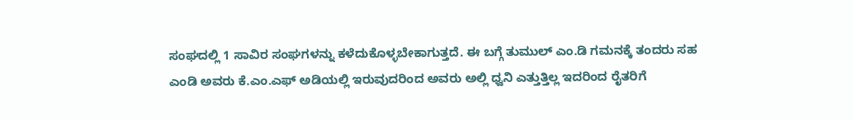ಸಂಘದಲ್ಲಿ 1 ಸಾವಿರ ಸಂಘಗಳನ್ನು ಕಳೆದುಕೊಳ್ಳಬೇಕಾಗುತ್ತದೆ. ಈ ಬಗ್ಗೆ ತುಮುಲ್ ಎಂ.ಡಿ ಗಮನಕ್ಕೆ ತಂದರು ಸಹ ಎಂಡಿ ಅವರು ಕೆ.ಎಂ.ಎಫ್ ಅಡಿಯಲ್ಲಿ ಇರುವುದರಿಂದ ಅವರು ಅಲ್ಲಿ ಧ್ವನಿ ಎತ್ತುತ್ತಿಲ್ಲ ಇದರಿಂದ ರೈತರಿಗೆ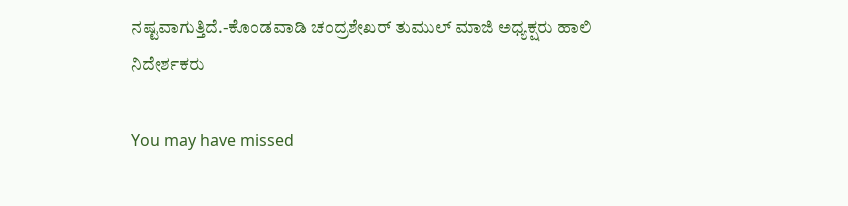ನಷ್ಟವಾಗುತ್ತಿದೆ.-ಕೊಂಡವಾಡಿ ಚಂದ್ರಶೇಖರ್ ತುಮುಲ್ ಮಾಜಿ ಅಧ್ಯಕ್ಷರು ಹಾಲಿ ನಿದೇರ್ಶಕರು

You may have missed